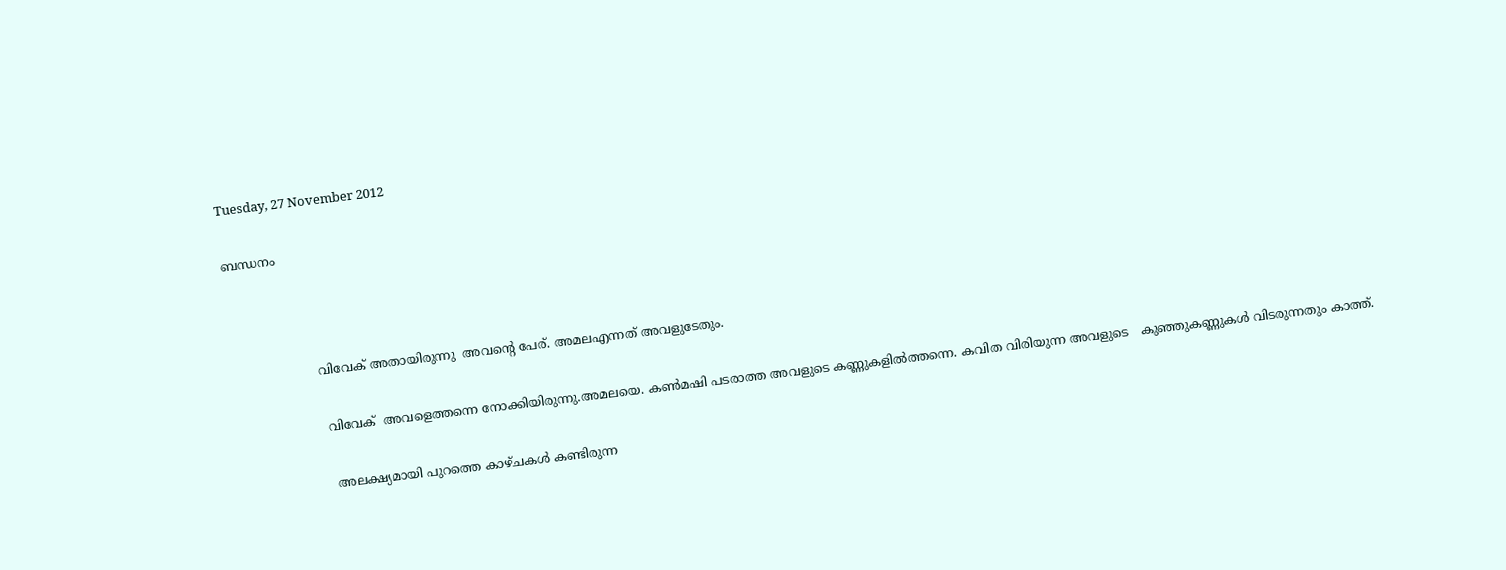Tuesday, 27 November 2012

ബന്ധനം



                     വിവേക് അതായിരുന്നു  അവന്‍റെ പേര്. അമലഎന്നത് അവളുടേതും.

                      വിവേക്  അവളെത്തന്നെ നോക്കിയിരുന്നു.അമലയെ. കണ്‍മഷി പടരാത്ത അവളുടെ കണ്ണുകളില്‍ത്തന്നെ. കവിത വിരിയുന്ന അവളുടെ   കുഞ്ഞുകണ്ണുകള്‍ വിടരുന്നതും കാത്ത്.

                       അലക്ഷ്യമായി പുറത്തെ കാഴ്ചകള്‍ കണ്ടിരുന്ന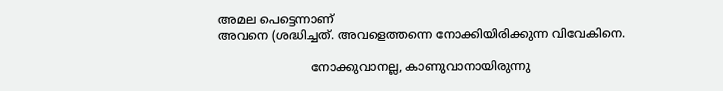അമല പെട്ടെന്നാണ്
അവനെ (ശദ്ധിച്ചത്. അവളെത്തന്നെ നോക്കിയിരിക്കുന്ന വിവേകിനെ.

                         നോക്കുവാനല്ല, കാണുവാനായിരുന്നു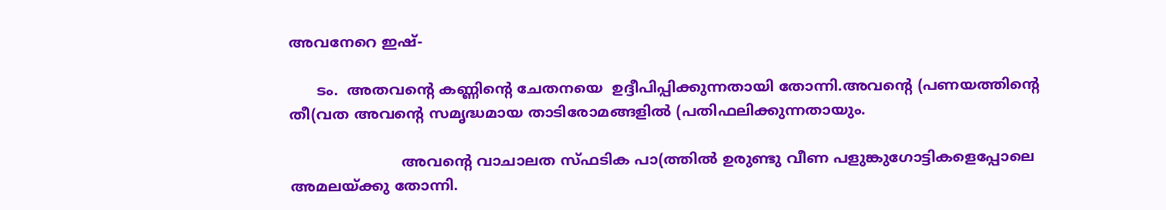അവനേറെ ഇഷ്-

      ടം.  അതവന്‍റെ കണ്ണിന്റെ ചേതനയെ  ഉദ്ദീപിപ്പിക്കുന്നതായി തോന്നി.അവന്‍റെ (പണയത്തിന്‍റെ തീ(വത അവന്‍റെ സമൃദ്ധമായ താടിരോമങ്ങളില്‍ (പതിഫലിക്കുന്നതായും.

                        അവന്‍റെ വാചാലത സ്ഫടിക പാ(ത്തില്‍ ഉരുണ്ടു വീണ പളുങ്കുഗോട്ടികളെപ്പോലെ അമലയ്ക്കു തോന്നി.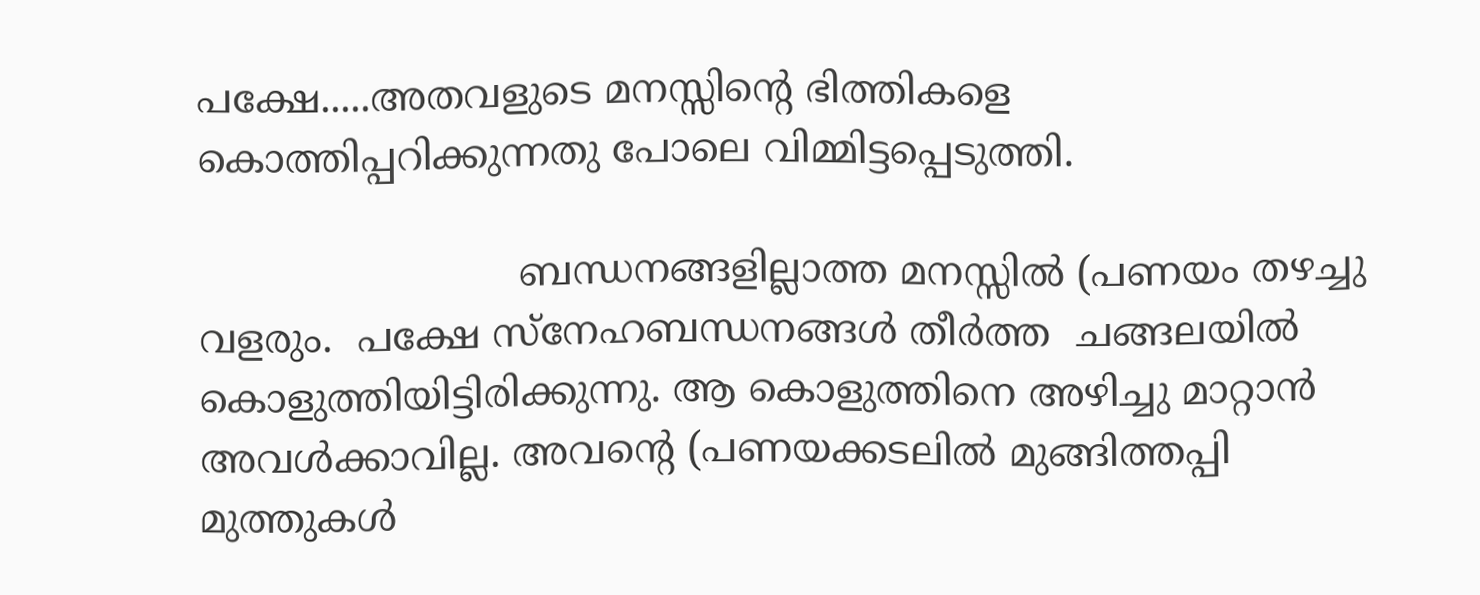പക്ഷേ.....അതവളുടെ മനസ്സിന്‍റെ ഭിത്തികളെ കൊത്തിപ്പറിക്കുന്നതു പോലെ വിമ്മിട്ടപ്പെടുത്തി.

                          ബന്ധനങ്ങളില്ലാത്ത മനസ്സില്‍ (പണയം തഴച്ചു വളരും.  പക്ഷേ സ്നേഹബന്ധനങ്ങള്‍ തീര്‍ത്ത  ചങ്ങലയില്‍ കൊളുത്തിയിട്ടിരിക്കുന്നു. ആ കൊളുത്തിനെ അഴിച്ചു മാറ്റാന്‍ അവള്‍ക്കാവില്ല. അവന്‍റെ (പണയക്കടലില്‍ മുങ്ങിത്തപ്പി മുത്തുകള്‍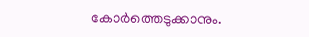കോര്‍ത്തെടുക്കാനും.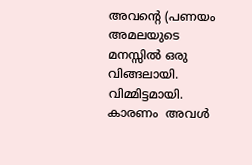അവന്‍റെ (പണയം അമലയുടെ മനസ്സില്‍ ഒരു വിങ്ങലായി. വിമ്മിട്ടമായി. കാരണം  അവള്‍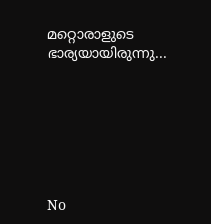മറ്റൊരാളുടെ  ഭാര്യയായിരുന്നു...







No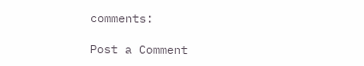comments:

Post a Comment